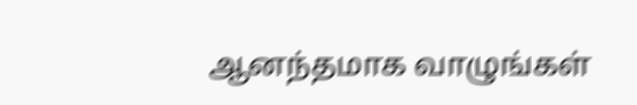ஆனந்தமாக வாழுங்கள்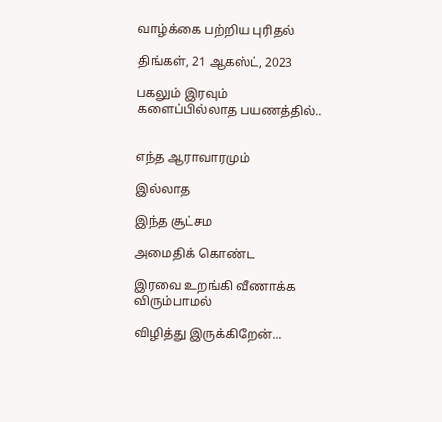வாழ்க்கை பற்றிய புரிதல்

திங்கள், 21 ஆகஸ்ட், 2023

பகலும் இரவும் களைப்பில்லாத பயணத்தில்..


எந்த ஆராவாரமும்

இல்லாத

இந்த சூட்சம

அமைதிக் கொண்ட

இரவை உறங்கி வீணாக்க விரும்பாமல்

விழித்து இருக்கிறேன்...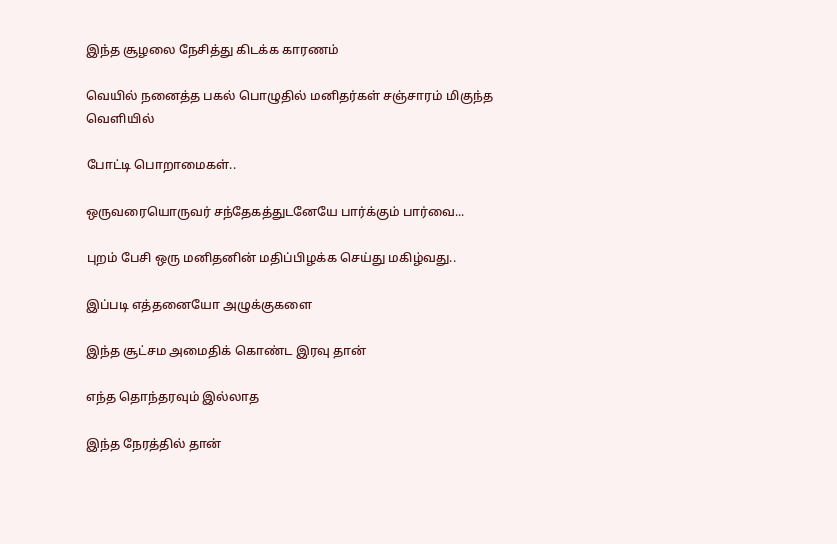இந்த சூழலை நேசித்து கிடக்க காரணம்

வெயில் நனைத்த பகல் பொழுதில் மனிதர்கள் சஞ்சாரம் மிகுந்த வெளியில்

போட்டி பொறாமைகள்..

ஒருவரையொருவர் சந்தேகத்துடனேயே பார்க்கும் பார்வை...

புறம் பேசி ஒரு மனிதனின் மதிப்பிழக்க செய்து மகிழ்வது..

இப்படி எத்தனையோ அழுக்குகளை

இந்த சூட்சம அமைதிக் கொண்ட இரவு தான்

எந்த தொந்தரவும் இல்லாத

இந்த நேரத்தில் தான்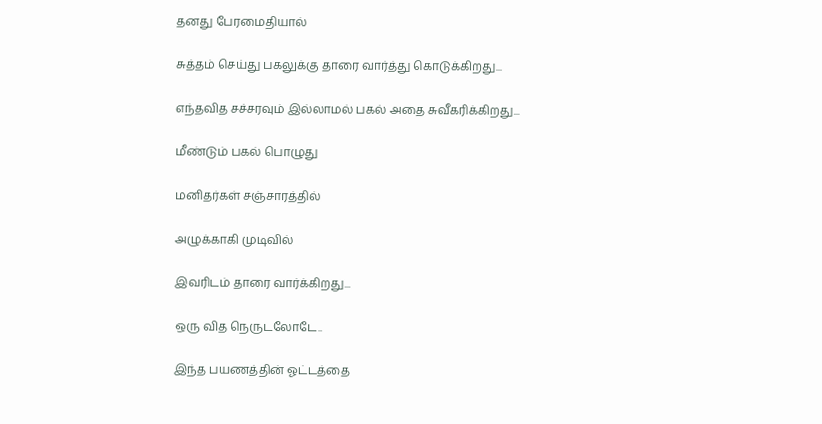தனது பேரமைதியால்

சுத்தம் செய்து பகலுக்கு தாரை வார்த்து கொடுக்கிறது...

எந்தவித சச்சரவும் இல்லாமல் பகல் அதை சுவீகரிக்கிறது...

மீண்டும் பகல் பொழுது

மனிதர்கள் சஞ்சாரத்தில்

அழுக்காகி முடிவில்

இவரிடம் தாரை வார்க்கிறது...

ஒரு வித நெருடலோடே..

இந்த பயணத்தின் ஓட்டத்தை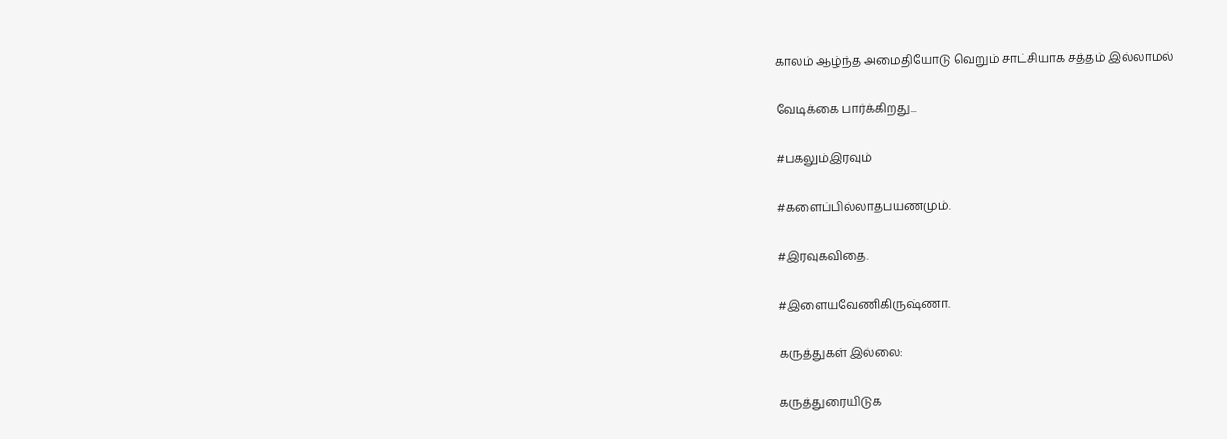காலம் ஆழ்ந்த அமைதியோடு வெறும் சாட்சியாக சத்தம் இல்லாமல்

வேடிக்கை பார்க்கிறது...

#பகலும்இரவும்

#களைப்பில்லாதபயணமும்.

#இரவுகவிதை.

#இளையவேணிகிருஷ்ணா.

கருத்துகள் இல்லை:

கருத்துரையிடுக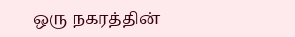ஒரு நகரத்தின்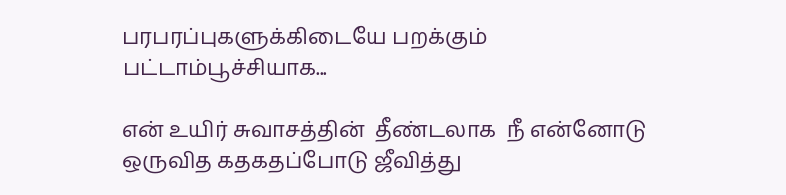பரபரப்புகளுக்கிடையே பறக்கும் பட்டாம்பூச்சியாக...

என் உயிர் சுவாசத்தின்  தீண்டலாக  நீ என்னோடு  ஒருவித கதகதப்போடு ஜீவித்து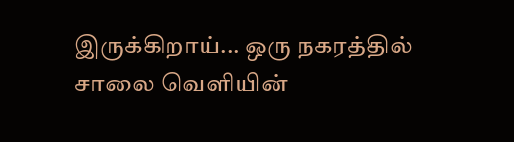இருக்கிறாய்... ஒரு நகரத்தில் சாலை வெளியின்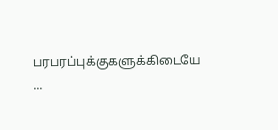பரபரப்புக்குகளுக்கிடையே ...